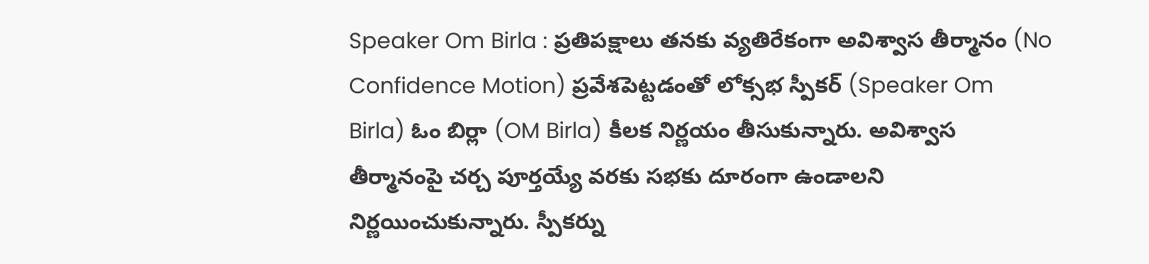Speaker Om Birla : ప్రతిపక్షాలు తనకు వ్యతిరేకంగా అవిశ్వాస తీర్మానం (No Confidence Motion) ప్రవేశపెట్టడంతో లోక్సభ స్పీకర్ (Speaker Om Birla) ఓం బిర్లా (OM Birla) కీలక నిర్ణయం తీసుకున్నారు. అవిశ్వాస తీర్మానంపై చర్చ పూర్తయ్యే వరకు సభకు దూరంగా ఉండాలని నిర్ణయించుకున్నారు. స్పీకర్ను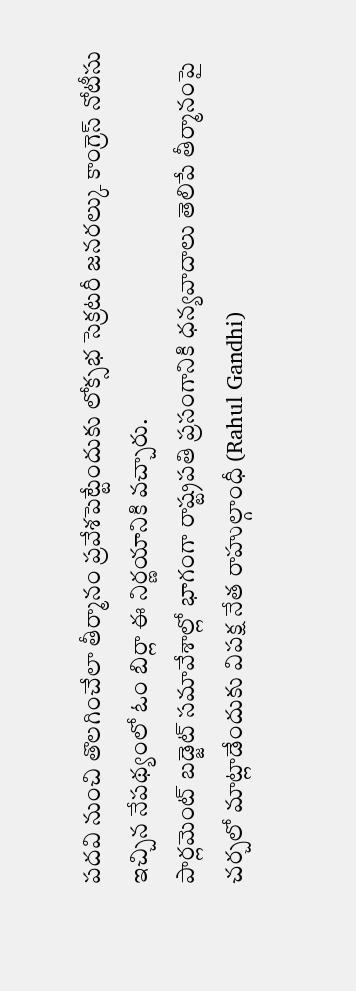పదవి నుంచి తొలగించేలా తీర్మానం ప్రవేశపెట్టేందుకు లోక్సభ సెక్రటరీ జనరల్కు కాంగ్రెస్ నోటీసు ఇచ్చిన నేపథ్యంలో ఓం బిర్లా ఈ నిర్ణయానికి వచ్చారు.
పార్లమెంట్ బడ్జెట్ సమావేశాల్లో భాగంగా రాష్ట్రపతి ప్రసంగానికి ధన్యవాదాలు తెలిపే తీర్మానంపై చర్చలో మాట్లాడేందుకు విపక్ష నేత రాహుల్గాంధీ (Rahul Gandhi)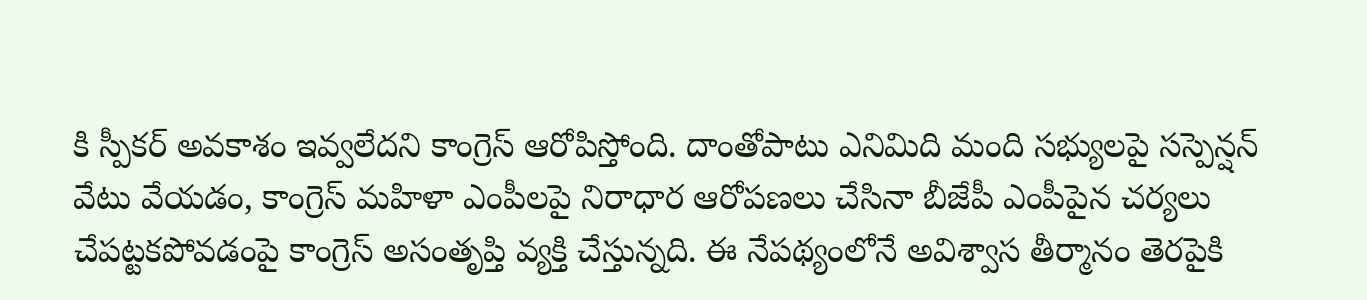కి స్పీకర్ అవకాశం ఇవ్వలేదని కాంగ్రెస్ ఆరోపిస్తోంది. దాంతోపాటు ఎనిమిది మంది సభ్యులపై సస్పెన్షన్ వేటు వేయడం, కాంగ్రెస్ మహిళా ఎంపీలపై నిరాధార ఆరోపణలు చేసినా బీజేపీ ఎంపీపైన చర్యలు చేపట్టకపోవడంపై కాంగ్రెస్ అసంతృప్తి వ్యక్తి చేస్తున్నది. ఈ నేపథ్యంలోనే అవిశ్వాస తీర్మానం తెరపైకి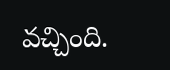వచ్చింది.